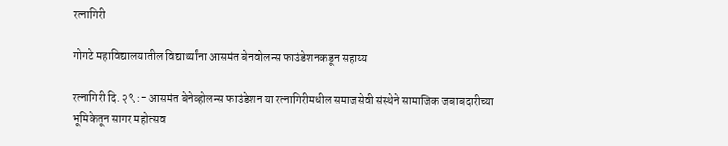रत्नागिरी

गोगटे महाविद्यालयातील विद्यार्थ्यांना आसमंत बेनवोलन्स फाउंडेशनकडून सहाय्य

रत्नागिरी दि. २९ :- आसमंत बेनेव्होलन्स फाउंडेशन या रत्नागिरीमधील समाजसेवी संस्थेने सामाजिक जबाबदारीच्या भूमिकेतून सागर महोत्सव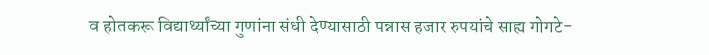व होतकरू विद्यार्थ्यांच्या गुणांना संधी देण्यासाठी पन्नास हजार रुपयांचे साह्य गोगटे-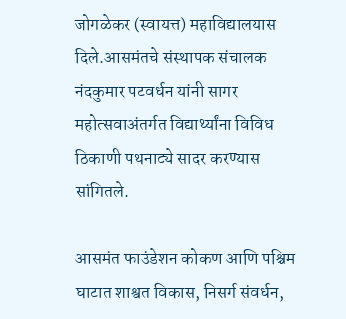जोगळेकर (स्वायत्त) महाविद्यालयास दिले.आसमंतचे संस्थापक संचालक नंदकुमार पटवर्धन यांनी सागर महोत्सवाअंतर्गत विद्यार्थ्यांना विविध ठिकाणी पथनाट्ये सादर करण्यास सांगितले.

आसमंत फाउंडेशन कोकण आणि पश्चिम घाटात शाश्वत विकास, निसर्ग संवर्धन,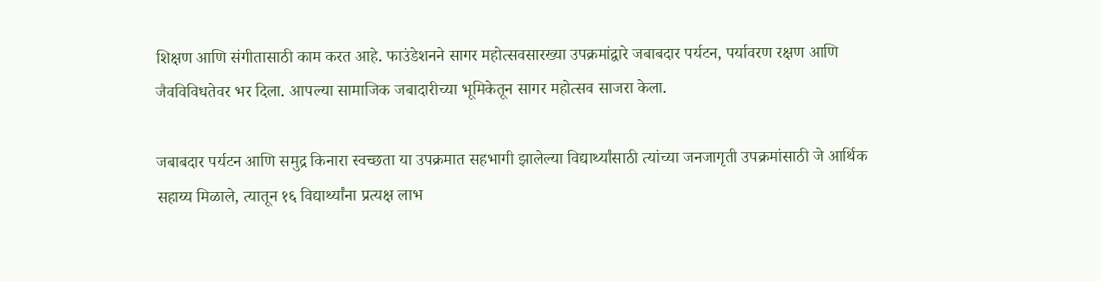शिक्षण आणि संगीतासाठी काम करत आहे. फाउंडेशनने सागर महोत्सवसारख्या उपक्रमांद्वारे जबाबदार पर्यटन, पर्यावरण रक्षण आणि जैवविविधतेवर भर दिला. आपल्या सामाजिक जबादारीच्या भूमिकेतून सागर महोत्सव साजरा केला.

जबाबदार पर्यटन आणि समुद्र किनारा स्वच्छता या उपक्रमात सहभागी झालेल्या विद्यार्थ्यांसाठी त्यांच्या जनजागृती उपक्रमांसाठी जे आर्थिक सहाय्य मिळाले, त्यातून १६ विद्यार्थ्यांना प्रत्यक्ष लाभ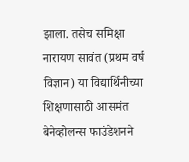झाला. तसेच समिक्षा नारायण सावंत (प्रथम वर्ष विज्ञान) या विद्यार्थिनीच्या शिक्षणासाठी आसमंत बेनेव्होलन्स फाउंडेशनने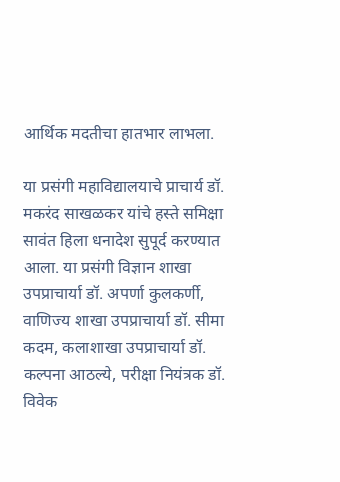आर्थिक मदतीचा हातभार लाभला.

या प्रसंगी महाविद्यालयाचे प्राचार्य डॉ. मकरंद साखळकर यांचे हस्ते समिक्षा सावंत हिला धनादेश सुपूर्द करण्यात आला. या प्रसंगी विज्ञान शाखा उपप्राचार्या डॉ. अपर्णा कुलकर्णी, वाणिज्य शाखा उपप्राचार्या डॉ. सीमा कदम, कलाशाखा उपप्राचार्या डॉ. कल्पना आठल्ये, परीक्षा नियंत्रक डॉ. विवेक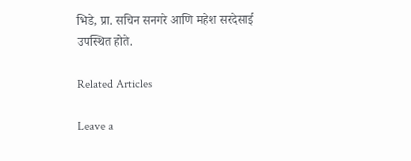भिडे, प्रा. सचिन सनगरे आणि महेश सरदेसाई उपस्थित होते.

Related Articles

Leave a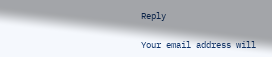Reply

Your email address will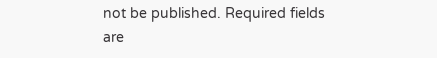not be published. Required fields are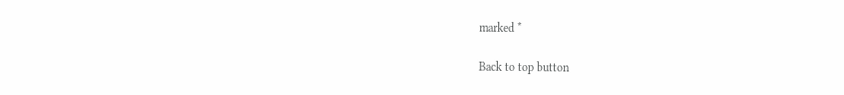marked *

Back to top button